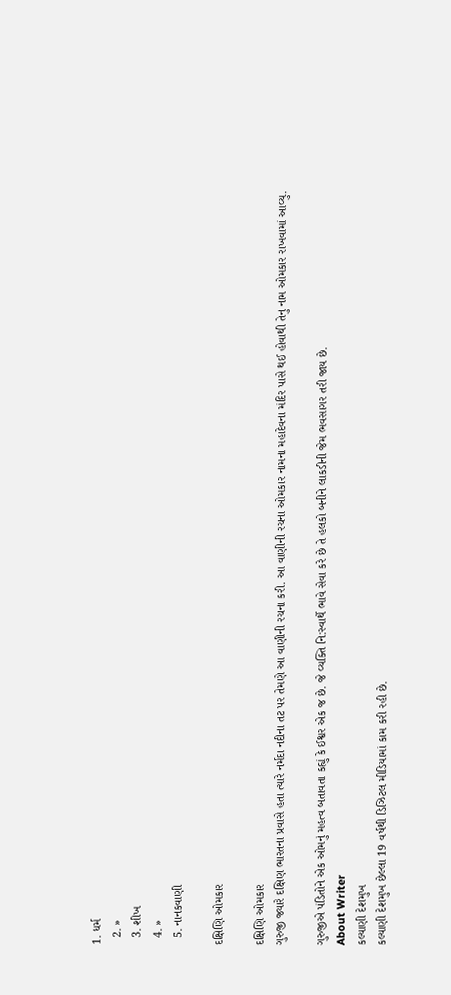1. ધર્મ
  2. »
  3. શીખ
  4. »
  5. નાનકવાણી

દક્ષિણિ ઓમકાર

દક્ષિણિ ઓમકાર
ગુરુજી જ્યારે દક્ષિણ ભારતના પ્રવાસે હતા ત્યારે નર્મદા નદીના તટ પર તેમણે આ વાણીની રચના કરી. આ વાણીની રચના ઓમકાર નામના મહાદેવના મંદિર પાસે થઈ હોવાથી તેનુ નામ ઓમકાર રાખવામાં આવ્યુ.

ગુરુજીએ પંડિતોને એક ઓમનું મહત્વ બતાવતા કહ્યું કે ઈશ્વર એક જ છે. જે વ્યક્તિ નિ:સ્વાર્થે ભાવે સેવા કરે છે તે હલકો બનીને લાકડીની જેમ ભવસાગર તરી જાય છે.
About Writer
કલ્યાણી દેશમુખ
કલ્યાણી દેશમુખ છેલ્લા 19 વર્ષથી ડિઝિટલ મીડિયામાં કામ કરી રહી છે.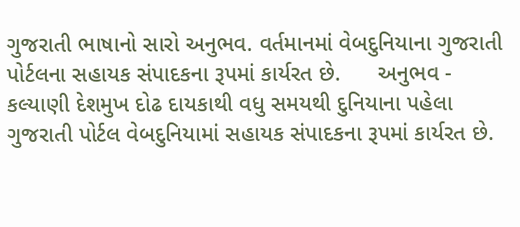ગુજરાતી ભાષાનો સારો અનુભવ. વર્તમાનમાં વેબદુનિયાના ગુજરાતી પોર્ટલના સહાયક સંપાદકના રૂપમાં કાર્યરત છે.      અનુભવ - કલ્યાણી દેશમુખ દોઢ દાયકાથી વધુ સમયથી દુનિયાના પહેલા ગુજરાતી પોર્ટલ વેબદુનિયામાં સહાયક સંપાદકના રૂપમાં કાર્યરત છે.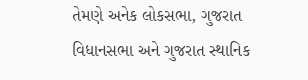તેમણે અનેક લોકસભા, ગુજરાત વિધાનસભા અને ગુજરાત સ્થાનિક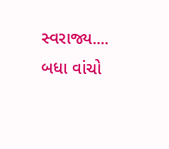સ્વરાજ્ય.... બધા વાંચો